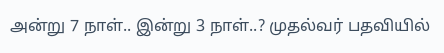அன்று 7 நாள்.. இன்று 3 நாள்..? முதல்வர் பதவியில்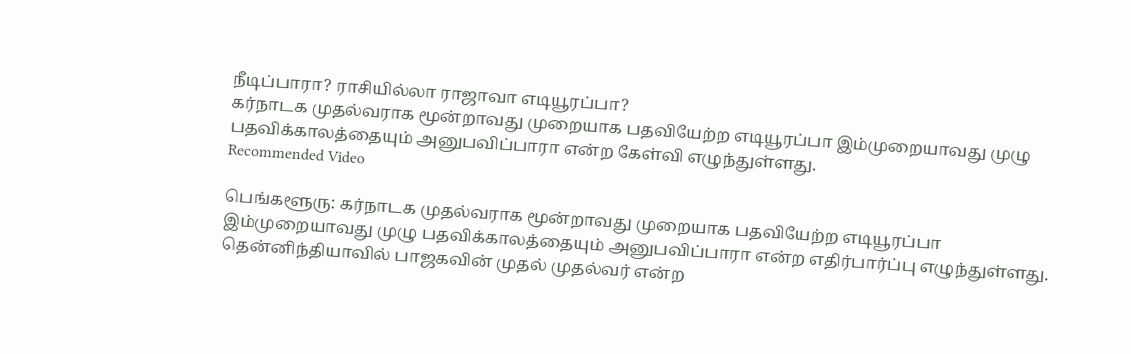நீடிப்பாரா? ராசியில்லா ராஜாவா எடியூரப்பா?
கர்நாடக முதல்வராக மூன்றாவது முறையாக பதவியேற்ற எடியூரப்பா இம்முறையாவது முழு பதவிக்காலத்தையும் அனுபவிப்பாரா என்ற கேள்வி எழுந்துள்ளது.
Recommended Video

பெங்களூரு: கர்நாடக முதல்வராக மூன்றாவது முறையாக பதவியேற்ற எடியூரப்பா இம்முறையாவது முழு பதவிக்காலத்தையும் அனுபவிப்பாரா என்ற எதிர்பார்ப்பு எழுந்துள்ளது.
தென்னிந்தியாவில் பாஜகவின் முதல் முதல்வர் என்ற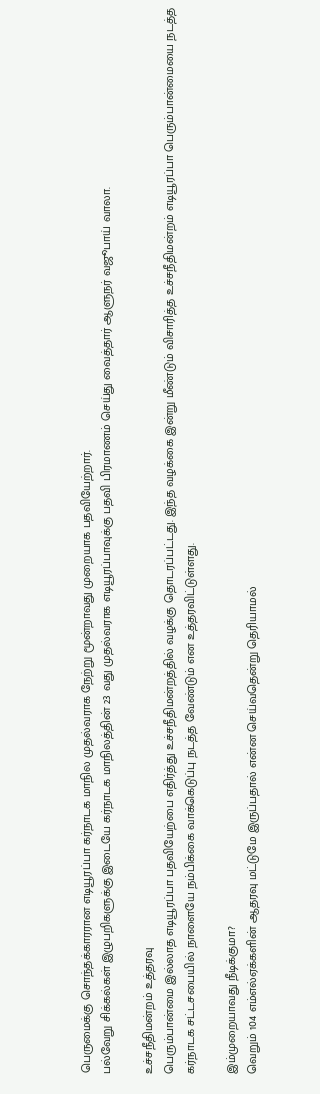பெருமைக்கு சொந்தக்காரரான எடியூரப்பா கர்நாடக மாநில முதல்வராக நேற்று மூன்றாவது முறையாக பதவியேற்றார்.
பல்வேறு சிக்கல்கள் இழுபறிகளுக்கு இடையே கர்நாடக மாநிலத்தின் 23 வது முதல்வராக எடியூரப்பாவுக்கு பதவி பிரமாணம் செய்து வைத்தார் ஆளுநர் வஜூபாய் வாலா.

உச்சநீதிமன்றம் உத்தரவு
பெரும்பான்மை இல்லாத எடியூரப்பா பதவியேற்பை எதிர்த்து உச்சநீதிமன்றத்தில் வழக்கு தொடரப்பட்டது. இந்த வழக்கை இன்று மீண்டும் விசாரித்த உச்சநீதிமன்றம் எடியூரப்பா பெரும்பான்மையை நடத்த கர்நாடக சட்டசபையில் நாளையே நம்பிக்கை வாக்கெடுப்பு நடத்த வேண்டும் என உத்தரவிட்டுள்ளது.

இம்முறையாவது நீடிக்குமா?
வெறும் 104 எம்எல்ஏக்களின் ஆதரவு மட்டுமே இருப்பதால் என்ன செய்வதென்று தெரியாமல்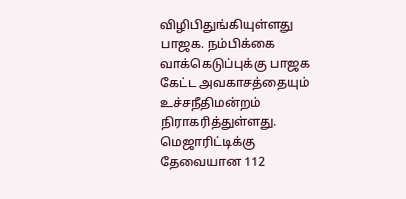விழிபிதுங்கியுள்ளது பாஜக. நம்பிக்கை வாக்கெடுப்புக்கு பாஜக கேட்ட அவகாசத்தையும் உச்சநீதிமன்றம் நிராகரித்துள்ளது. மெஜாரிட்டிக்கு தேவையான 112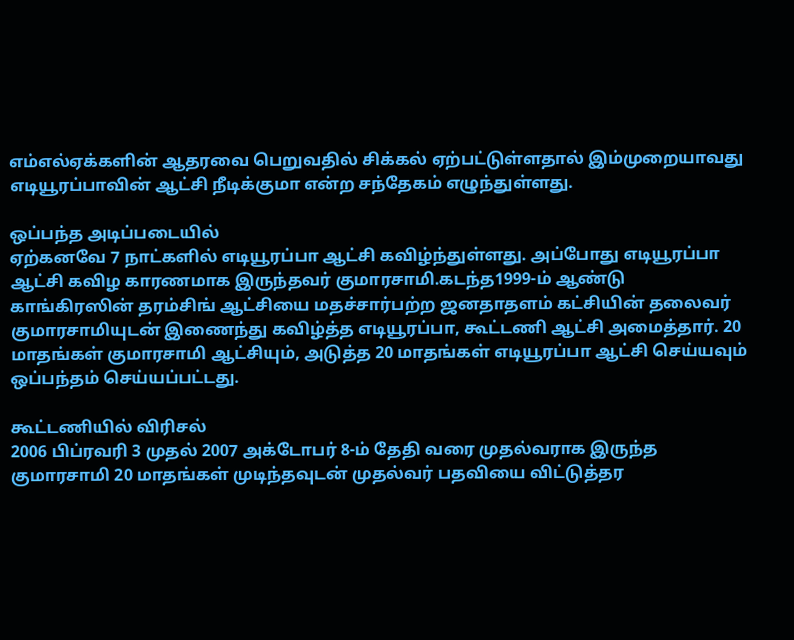எம்எல்ஏக்களின் ஆதரவை பெறுவதில் சிக்கல் ஏற்பட்டுள்ளதால் இம்முறையாவது எடியூரப்பாவின் ஆட்சி நீடிக்குமா என்ற சந்தேகம் எழுந்துள்ளது.

ஒப்பந்த அடிப்படையில்
ஏற்கனவே 7 நாட்களில் எடியூரப்பா ஆட்சி கவிழ்ந்துள்ளது. அப்போது எடியூரப்பா ஆட்சி கவிழ காரணமாக இருந்தவர் குமாரசாமி.கடந்த1999-ம் ஆண்டு காங்கிரஸின் தரம்சிங் ஆட்சியை மதச்சார்பற்ற ஜனதாதளம் கட்சியின் தலைவர் குமாரசாமியுடன் இணைந்து கவிழ்த்த எடியூரப்பா, கூட்டணி ஆட்சி அமைத்தார். 20 மாதங்கள் குமாரசாமி ஆட்சியும், அடுத்த 20 மாதங்கள் எடியூரப்பா ஆட்சி செய்யவும் ஒப்பந்தம் செய்யப்பட்டது.

கூட்டணியில் விரிசல்
2006 பிப்ரவரி 3 முதல் 2007 அக்டோபர் 8-ம் தேதி வரை முதல்வராக இருந்த குமாரசாமி 20 மாதங்கள் முடிந்தவுடன் முதல்வர் பதவியை விட்டுத்தர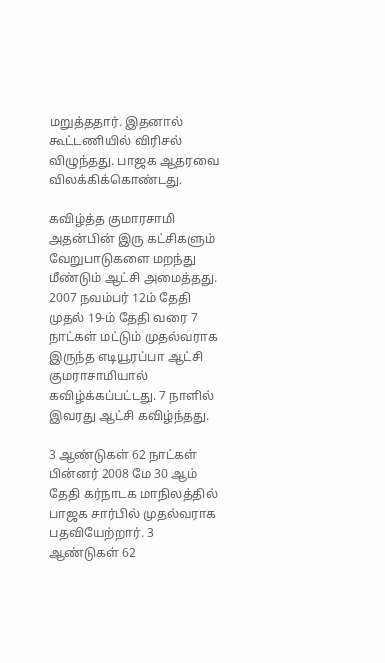மறுத்ததார். இதனால் கூட்டணியில் விரிசல் விழுந்தது. பாஜக ஆதரவை விலக்கிக்கொண்டது.

கவிழ்த்த குமாரசாமி
அதன்பின் இரு கட்சிகளும் வேறுபாடுகளை மறந்து மீண்டும் ஆட்சி அமைத்தது. 2007 நவம்பர் 12ம் தேதி முதல் 19-ம் தேதி வரை 7 நாட்கள் மட்டும் முதல்வராக இருந்த எடியூரப்பா ஆட்சி குமராசாமியால் கவிழ்க்கப்பட்டது. 7 நாளில் இவரது ஆட்சி கவிழ்ந்தது.

3 ஆண்டுகள் 62 நாட்கள்
பின்னர் 2008 மே 30 ஆம் தேதி கர்நாடக மாநிலத்தில் பாஜக சார்பில் முதல்வராக பதவியேற்றார். 3 ஆண்டுகள் 62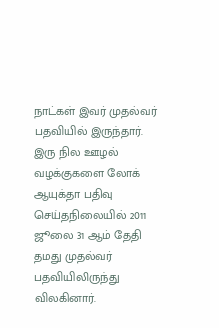நாட்கள் இவர் முதல்வர் பதவியில் இருந்தார். இரு நில ஊழல் வழக்குகளை லோக் ஆயுக்தா பதிவு செய்தநிலையில் 2011 ஜூலை 31 ஆம் தேதி தமது முதல்வர் பதவியிலிருந்து விலகினார்.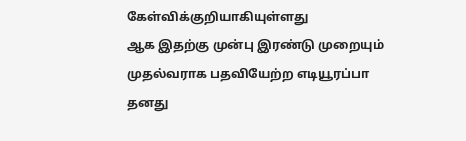கேள்விக்குறியாகியுள்ளது
ஆக இதற்கு முன்பு இரண்டு முறையும் முதல்வராக பதவியேற்ற எடியூரப்பா தனது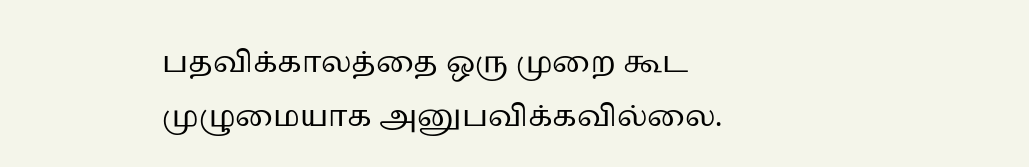பதவிக்காலத்தை ஒரு முறை கூட முழுமையாக அனுபவிக்கவில்லை.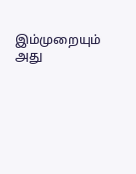இம்முறையும் அது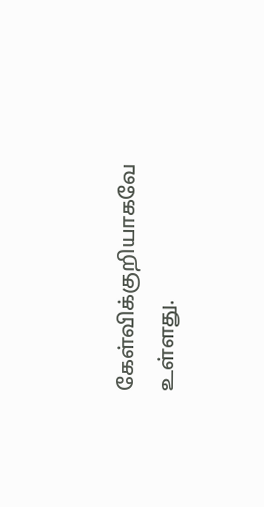கேள்விக்குறியாகவே உள்ளது.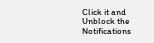Click it and Unblock the Notifications